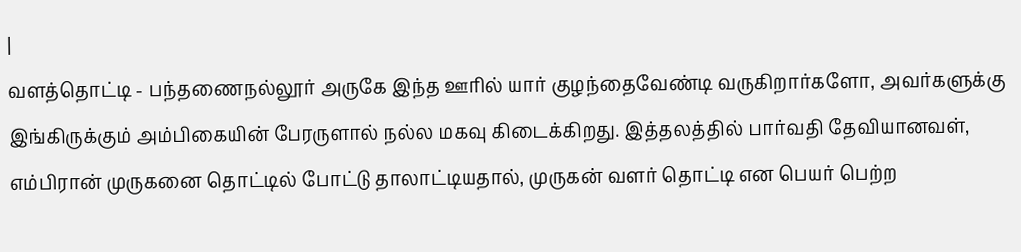|
வளத்தொட்டி - பந்தணைநல்லூர் அருகே இந்த ஊரில் யார் குழந்தைவேண்டி வருகிறார்களோ, அவர்களுக்கு இங்கிருக்கும் அம்பிகையின் பேரருளால் நல்ல மகவு கிடைக்கிறது. இத்தலத்தில் பார்வதி தேவியானவள், எம்பிரான் முருகனை தொட்டில் போட்டு தாலாட்டியதால், முருகன் வளர் தொட்டி என பெயர் பெற்ற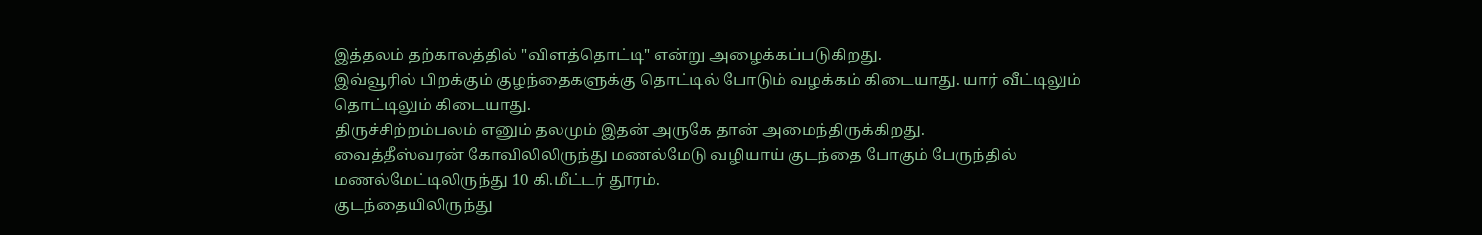இத்தலம் தற்காலத்தில் "விளத்தொட்டி" என்று அழைக்கப்படுகிறது.
இவ்வூரில் பிறக்கும் குழந்தைகளுக்கு தொட்டில் போடும் வழக்கம் கிடையாது. யார் வீட்டிலும் தொட்டிலும் கிடையாது.
திருச்சிற்றம்பலம் எனும் தலமும் இதன் அருகே தான் அமைந்திருக்கிறது.
வைத்தீஸ்வரன் கோவிலிலிருந்து மணல்மேடு வழியாய் குடந்தை போகும் பேருந்தில் மணல்மேட்டிலிருந்து 10 கி.மீட்டர் தூரம்.
குடந்தையிலிருந்து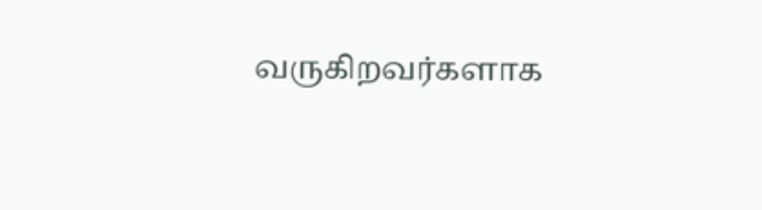வருகிறவர்களாக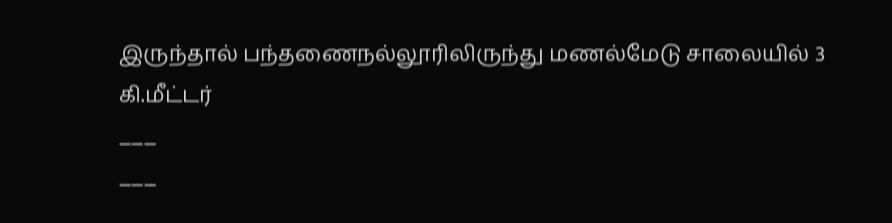இருந்தால் பந்தணைநல்லூரிலிருந்து மணல்மேடு சாலையில் 3 கி.மீட்டர்
___
___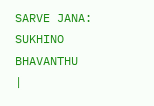SARVE JANA: SUKHINO BHAVANTHU
|